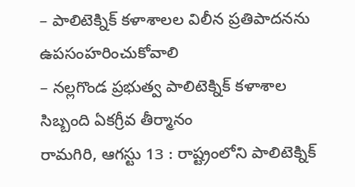– పాలిటెక్నిక్ కళాశాలల విలీన ప్రతిపాదనను ఉపసంహరించుకోవాలి
– నల్లగొండ ప్రభుత్వ పాలిటెక్నిక్ కళాశాల సిబ్బంది ఏకగ్రీవ తీర్మానం
రామగిరి, ఆగస్టు 13 : రాష్ట్రంలోని పాలిటెక్నిక్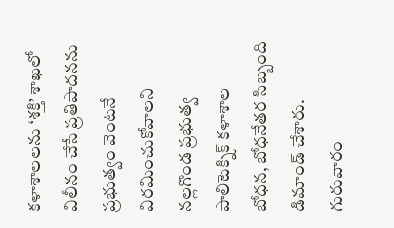కళాశాలలను ‘శక్తి’ శాఖలో విలీనం చేసే ప్రతిపాదనను ప్రభుత్వం వెంటనే విరమించుకోవాలని నల్లగొండ ప్రభుత్వ పాలిటెక్నిక్ కళాశాల బోధన, బోధనేతర సిబ్బంది డిమాండ్ చేశారు. గురువారం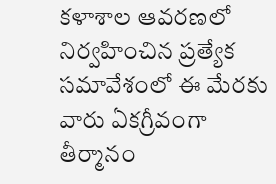కళాశాల ఆవరణలో నిర్వహించిన ప్రత్యేక సమావేశంలో ఈ మేరకు వారు ఏకగ్రీవంగా తీర్మానం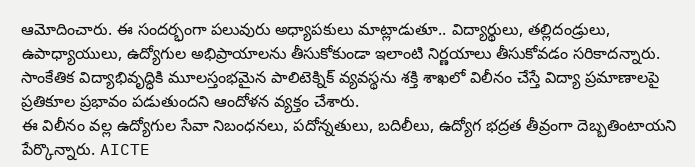ఆమోదించారు. ఈ సందర్భంగా పలువురు అధ్యాపకులు మాట్లాడుతూ.. విద్యార్థులు, తల్లిదండ్రులు, ఉపాధ్యాయులు, ఉద్యోగుల అభిప్రాయాలను తీసుకోకుండా ఇలాంటి నిర్ణయాలు తీసుకోవడం సరికాదన్నారు. సాంకేతిక విద్యాభివృద్ధికి మూలస్తంభమైన పాలిటెక్నిక్ వ్యవస్థను శక్తి శాఖలో విలీనం చేస్తే విద్యా ప్రమాణాలపై ప్రతికూల ప్రభావం పడుతుందని ఆందోళన వ్యక్తం చేశారు.
ఈ విలీనం వల్ల ఉద్యోగుల సేవా నిబంధనలు, పదోన్నతులు, బదిలీలు, ఉద్యోగ భద్రత తీవ్రంగా దెబ్బతింటాయని పేర్కొన్నారు. AICTE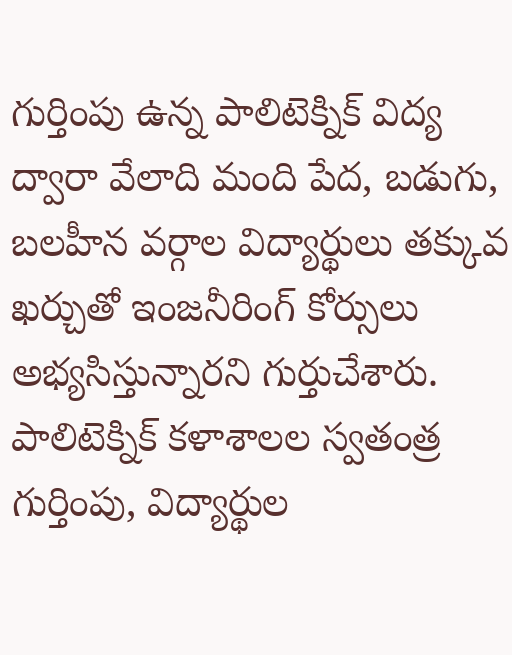గుర్తింపు ఉన్న పాలిటెక్నిక్ విద్య ద్వారా వేలాది మంది పేద, బడుగు, బలహీన వర్గాల విద్యార్థులు తక్కువ ఖర్చుతో ఇంజనీరింగ్ కోర్సులు అభ్యసిస్తున్నారని గుర్తుచేశారు.
పాలిటెక్నిక్ కళాశాలల స్వతంత్ర గుర్తింపు, విద్యార్థుల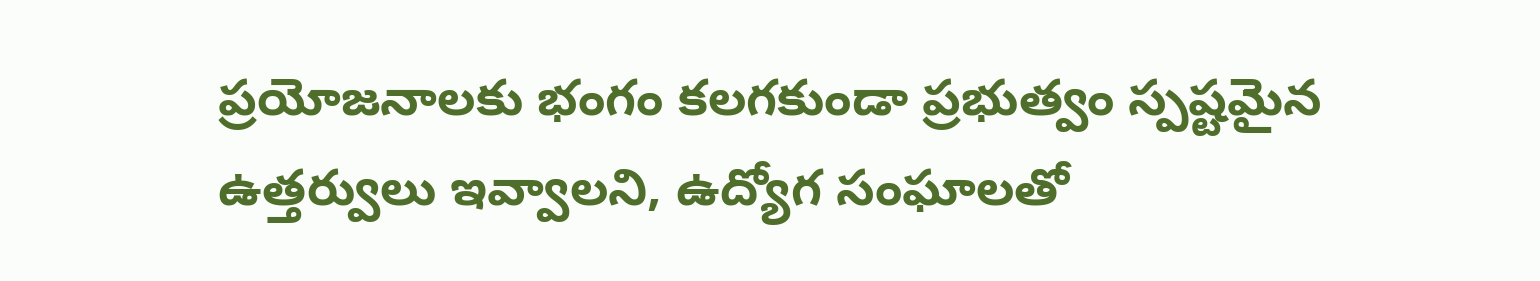ప్రయోజనాలకు భంగం కలగకుండా ప్రభుత్వం స్పష్టమైన ఉత్తర్వులు ఇవ్వాలని, ఉద్యోగ సంఘాలతో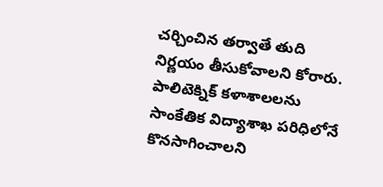చర్చించిన తర్వాతే తుది నిర్ణయం తీసుకోవాలని కోరారు. పాలిటెక్నిక్ కళాశాలలను సాంకేతిక విద్యాశాఖ పరిధిలోనే కొనసాగించాలని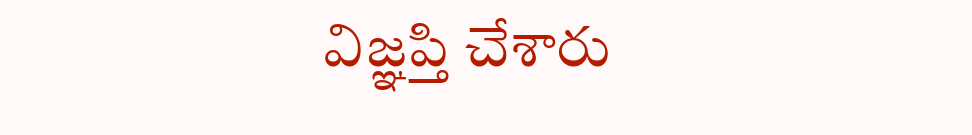విజ్ఞప్తి చేశారు